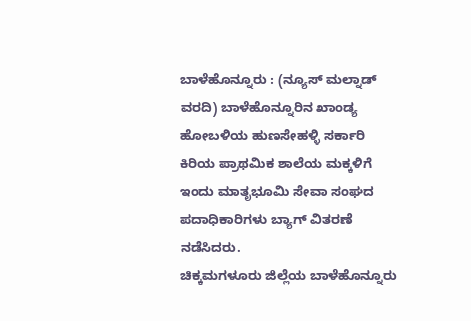ಬಾಳೆಹೊನ್ನೂರು : (ನ್ಯೂಸ್ ಮಲ್ನಾಡ್ ವರದಿ) ಬಾಳೆಹೊನ್ನೂರಿನ ಖಾಂಡ್ಯ ಹೋಬಳಿಯ ಹುಣಸೇಹಳ್ಳಿ ಸರ್ಕಾರಿ ಕಿರಿಯ ಪ್ರಾಥಮಿಕ ಶಾಲೆಯ ಮಕ್ಕಳಿಗೆ ಇಂದು ಮಾತೃಭೂಮಿ ಸೇವಾ ಸಂಘದ ಪದಾಧಿಕಾರಿಗಳು ಬ್ಯಾಗ್ ವಿತರಣೆ ನಡೆಸಿದರು.
ಚಿಕ್ಕಮಗಳೂರು ಜಿಲ್ಲೆಯ ಬಾಳೆಹೊನ್ನೂರು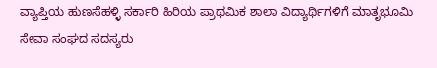ವ್ಯಾಪ್ತಿಯ ಹುಣಸೆಹಳ್ಳಿ ಸರ್ಕಾರಿ ಹಿರಿಯ ಪ್ರಾಥಮಿಕ ಶಾಲಾ ವಿದ್ಯಾರ್ಥಿಗಳಿಗೆ ಮಾತೃಭೂಮಿ ಸೇವಾ ಸಂಘದ ಸದಸ್ಯರು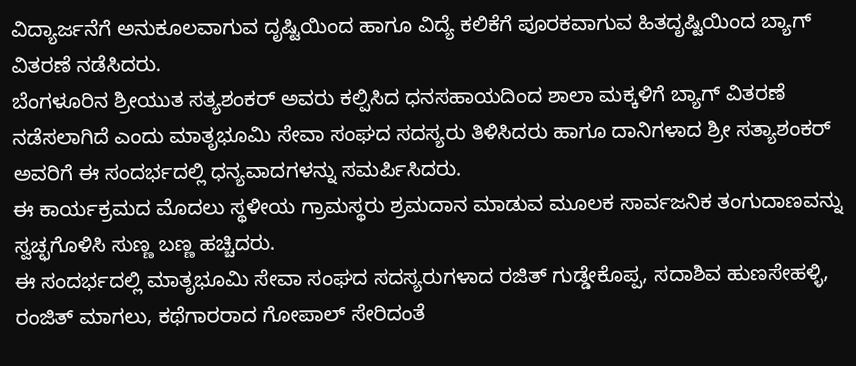ವಿದ್ಯಾರ್ಜನೆಗೆ ಅನುಕೂಲವಾಗುವ ದೃಷ್ಟಿಯಿಂದ ಹಾಗೂ ವಿದ್ಯೆ ಕಲಿಕೆಗೆ ಪೂರಕವಾಗುವ ಹಿತದೃಷ್ಟಿಯಿಂದ ಬ್ಯಾಗ್ ವಿತರಣೆ ನಡೆಸಿದರು.
ಬೆಂಗಳೂರಿನ ಶ್ರೀಯುತ ಸತ್ಯಶಂಕರ್ ಅವರು ಕಲ್ಪಿಸಿದ ಧನಸಹಾಯದಿಂದ ಶಾಲಾ ಮಕ್ಕಳಿಗೆ ಬ್ಯಾಗ್ ವಿತರಣೆ ನಡೆಸಲಾಗಿದೆ ಎಂದು ಮಾತೃಭೂಮಿ ಸೇವಾ ಸಂಘದ ಸದಸ್ಯರು ತಿಳಿಸಿದರು ಹಾಗೂ ದಾನಿಗಳಾದ ಶ್ರೀ ಸತ್ಯಾಶಂಕರ್ ಅವರಿಗೆ ಈ ಸಂದರ್ಭದಲ್ಲಿ ಧನ್ಯವಾದಗಳನ್ನು ಸಮರ್ಪಿಸಿದರು.
ಈ ಕಾರ್ಯಕ್ರಮದ ಮೊದಲು ಸ್ಥಳೀಯ ಗ್ರಾಮಸ್ಥರು ಶ್ರಮದಾನ ಮಾಡುವ ಮೂಲಕ ಸಾರ್ವಜನಿಕ ತಂಗುದಾಣವನ್ನು ಸ್ವಚ್ಛಗೊಳಿಸಿ ಸುಣ್ಣ ಬಣ್ಣ ಹಚ್ಚಿದರು.
ಈ ಸಂದರ್ಭದಲ್ಲಿ ಮಾತೃಭೂಮಿ ಸೇವಾ ಸಂಘದ ಸದಸ್ಯರುಗಳಾದ ರಜಿತ್ ಗುಡ್ಡೇಕೊಪ್ಪ, ಸದಾಶಿವ ಹುಣಸೇಹಳ್ಳಿ, ರಂಜಿತ್ ಮಾಗಲು, ಕಥೆಗಾರರಾದ ಗೋಪಾಲ್ ಸೇರಿದಂತೆ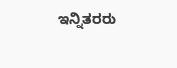ಇನ್ನಿತರರು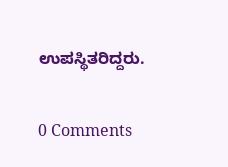ಉಪಸ್ಥಿತರಿದ್ದರು.

0 Comments